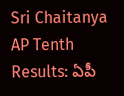Sri Chaitanya AP Tenth Results: ఏపీ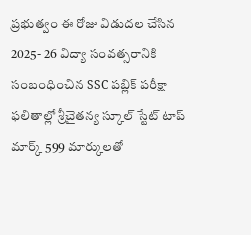ప్రభుత్వం ఈ రోజు విడుదల చేసిన 2025- 26 విద్యా సంవత్సరానికి సంబంధించిన SSC పబ్లిక్ పరీక్షా ఫలితాల్లో శ్రీచైతన్య స్కూల్ స్టేట్ టాప్ మార్క్ 599 మార్కులతో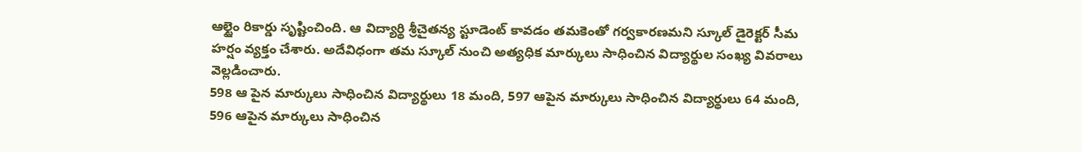ఆల్టైం రికార్డు సృష్టించింది. ఆ విద్యార్థి శ్రీచైతన్య స్టూడెంట్ కావడం తమకెంతో గర్వకారణమని స్కూల్ డైరెక్టర్ సీమ హర్షం వ్యక్తం చేశారు. అదేవిధంగా తమ స్కూల్ నుంచి అత్యధిక మార్కులు సాధించిన విద్యార్థుల సంఖ్య వివరాలు వెల్లడించారు.
598 ఆ పైన మార్కులు సాధించిన విద్యార్థులు 18 మంది, 597 ఆపైన మార్కులు సాధించిన విద్యార్థులు 64 మంది, 596 ఆపైన మార్కులు సాధించిన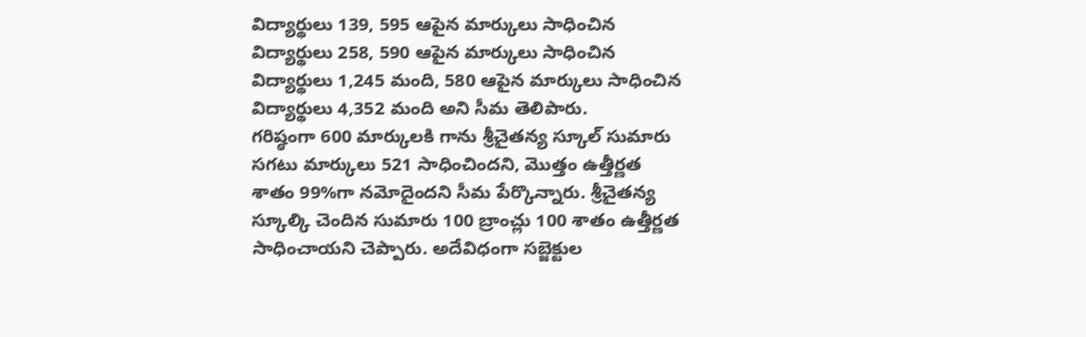విద్యార్థులు 139, 595 ఆపైన మార్కులు సాధించిన విద్యార్థులు 258, 590 ఆపైన మార్కులు సాధించిన విద్యార్థులు 1,245 మంది, 580 ఆపైన మార్కులు సాధించిన విద్యార్థులు 4,352 మంది అని సీమ తెలిపారు.
గరిష్ఠంగా 600 మార్కులకి గాను శ్రీచైతన్య స్కూల్ సుమారు సగటు మార్కులు 521 సాధించిందని, మొత్తం ఉత్తీర్ణత శాతం 99%గా నమోదైందని సీమ పేర్కొన్నారు. శ్రీచైతన్య స్కూల్కి చెందిన సుమారు 100 బ్రాంచ్లు 100 శాతం ఉత్తీర్ణత సాధించాయని చెప్పారు. అదేవిధంగా సబ్జెక్టుల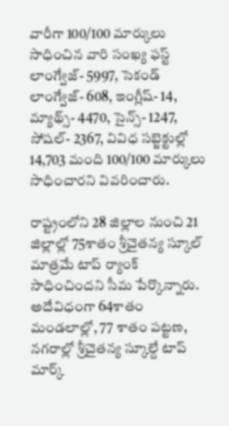వారీగా 100/100 మార్కులు సాధించిన వారి సంఖ్య ఫస్ట్ లాంగ్వేజ్- 5997, సెకండ్ లాంగ్వేజ్- 608, ఇంగ్లీష్- 14, మ్యాథ్స్- 4470, సైన్స్- 1247, సోషల్- 2367, వివిధ సబ్జెక్టుల్లో 14,703 మంది 100/100 మార్కులు సాధించారని వివరించారు.

రాష్ట్రంలోని 28 జిల్లాల నుంచి 21 జిల్లాల్లో 75శాతం శ్రీచైతన్య స్కూల్ మాత్రమే టాప్ ర్యాంక్ సాధించిందని సీమ పేర్కొన్నారు. అదేవిధంగా 64శాతం మండలాల్లో, 77 శాతం పట్టణ, నగరాల్లో శ్రీచైతన్య స్కూల్దే టాప్ మార్క్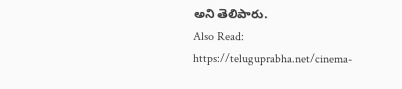అని తెలిపారు.
Also Read: https://teluguprabha.net/cinema-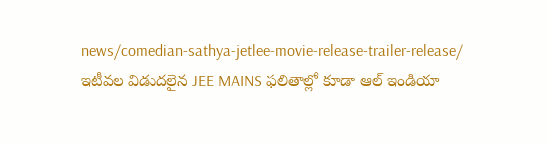news/comedian-sathya-jetlee-movie-release-trailer-release/
ఇటీవల విడుదలైన JEE MAINS ఫలితాల్లో కూడా ఆల్ ఇండియా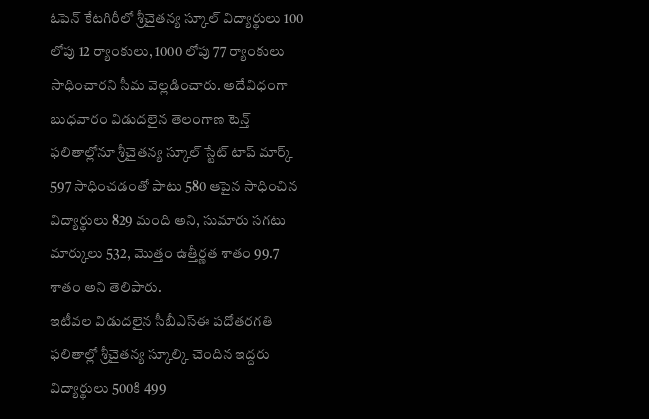ఓపెన్ కేటగిరీలో శ్రీచైతన్య స్కూల్ విద్యార్థులు 100 లోపు 12 ర్యాంకులు, 1000 లోపు 77 ర్యాంకులు సాధించారని సీమ వెల్లడించారు. అదేవిధంగా బుధవారం విడుదలైన తెలంగాణ టెన్త్ ఫలితాల్లోనూ శ్రీచైతన్య స్కూల్ స్టేట్ టాప్ మార్క్ 597 సాధించడంతో పాటు 580 ఆపైన సాధించిన విద్యార్థులు 829 మంది అని, సుమారు సగటు మార్కులు 532, మొత్తం ఉత్తీర్ణత శాతం 99.7 శాతం అని తెలిపారు.
ఇటీవల విడుదలైన సీబీఎస్ఈ పదోతరగతి ఫలితాల్లో శ్రీచైతన్య స్కూల్కి చెందిన ఇద్దరు విద్యార్థులు 500కి 499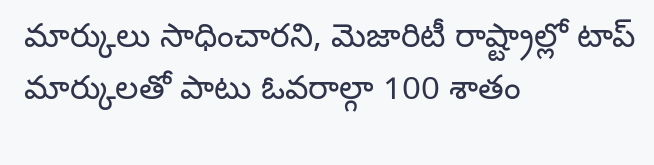మార్కులు సాధించారని, మెజారిటీ రాష్ట్రాల్లో టాప్ మార్కులతో పాటు ఓవరాల్గా 100 శాతం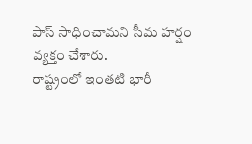పాస్ సాధించామని సీమ హర్షం వ్యక్తం చేశారు.
రాష్ట్రంలో ఇంతటి భారీ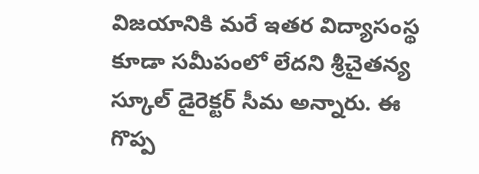విజయానికి మరే ఇతర విద్యాసంస్థ కూడా సమీపంలో లేదని శ్రీచైతన్య స్కూల్ డైరెక్టర్ సీమ అన్నారు. ఈ గొప్ప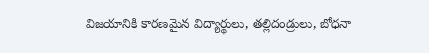విజయానికి కారణమైన విద్యార్థులు, తల్లిదండ్రులు, బోధనా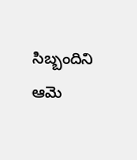సిబ్బందిని ఆమె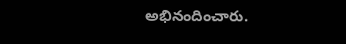అభినందించారు.